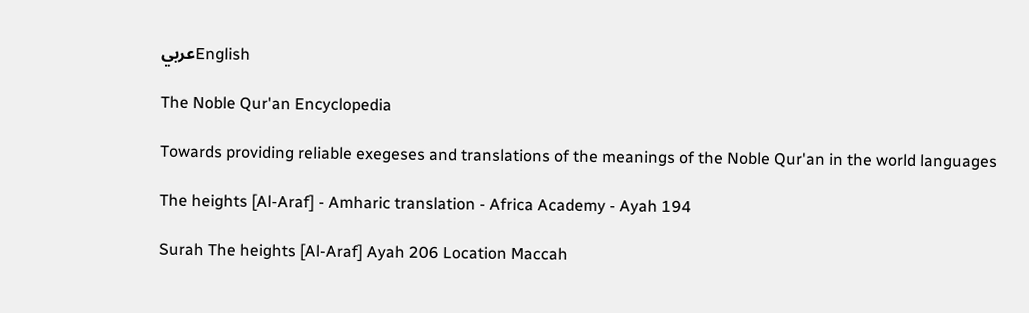عربيEnglish

The Noble Qur'an Encyclopedia

Towards providing reliable exegeses and translations of the meanings of the Noble Qur'an in the world languages

The heights [Al-Araf] - Amharic translation - Africa Academy - Ayah 194

Surah The heights [Al-Araf] Ayah 206 Location Maccah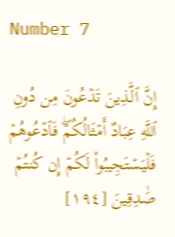Number 7

إِنَّ ٱلَّذِينَ تَدۡعُونَ مِن دُونِ ٱللَّهِ عِبَادٌ أَمۡثَالُكُمۡۖ فَٱدۡعُوهُمۡ فَلۡيَسۡتَجِيبُواْ لَكُمۡ إِن كُنتُمۡ صَٰدِقِينَ [١٩٤]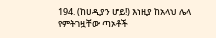194. (ከሀዲያን ሆይ!) እነዚያ ከአላህ ሌላ የምትገዟቸው ጣኦቶች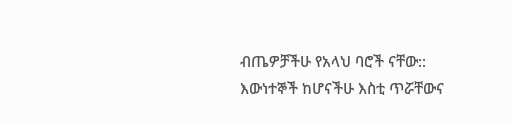ብጤዎቻችሁ የአላህ ባሮች ናቸው:: እውነተኞች ከሆናችሁ እስቲ ጥሯቸውና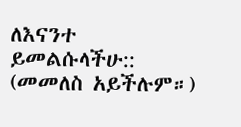ለእናንተ ይመልሱላችሁ:: (መመለስ አይችሉም።)